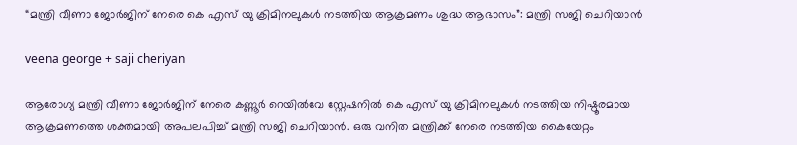“മന്ത്രി വീണാ ജോർജിന് നേരെ കെ എസ് യു ക്രിമിനലുകൾ നടത്തിയ ആക്രമണം ശുദ്ധ ആഭാസം”: മന്ത്രി സജി ചെറിയാൻ

veena george + saji cheriyan

ആരോഗ്യ മന്ത്രി വീണാ ജോർജിന് നേരെ കണ്ണൂർ റെയിൽവേ സ്റ്റേഷനിൽ കെ എസ് യു ക്രിമിനലുകൾ നടത്തിയ നിഷ്ഠൂരമായ ആക്രമണത്തെ ശക്തമായി അപലപിച്ച് മന്ത്രി സജി ചെറിയാൻ. ഒരു വനിത മന്ത്രിക്ക് നേരെ നടത്തിയ കൈയേറ്റം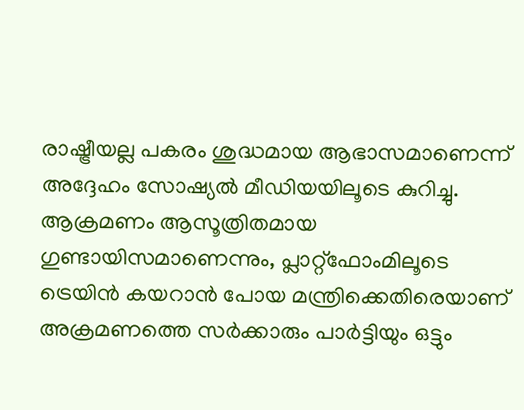രാഷ്ട്രീയല്ല പകരം ശുദ്ധമായ ആഭാസമാണെന്ന് അദ്ദേഹം സോഷ്യൽ മീഡിയയിലൂടെ കുറിച്ചു. ആക്രമണം ആസൂത്രിതമായ ഗുണ്ടായിസമാണെന്നും, പ്ലാറ്റ്ഫോംമിലൂടെ ട്രെയിൻ കയറാൻ പോയ മന്ത്രിക്കെതിരെയാണ് അക്രമണത്തെ സർക്കാരും പാർട്ടിയും ഒട്ടും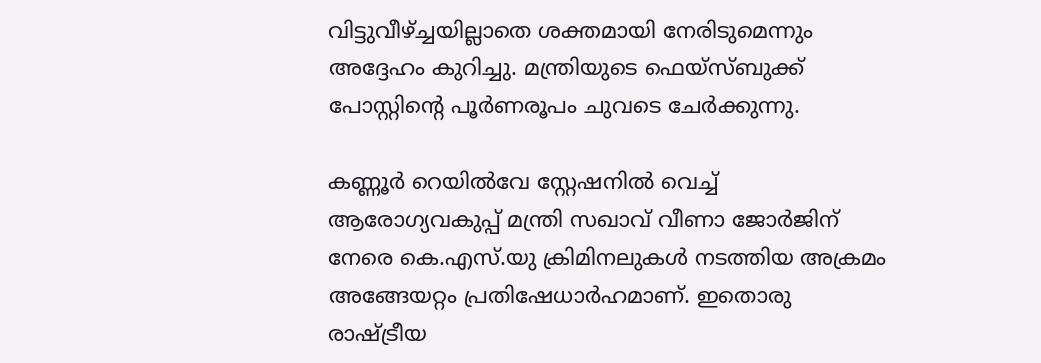വിട്ടുവീഴ്ച്ചയില്ലാതെ ശക്തമായി നേരിടുമെന്നും അദ്ദേഹം കുറിച്ചു. മന്ത്രിയുടെ ഫെയ്സ്ബുക്ക് പോസ്റ്റിന്റെ പൂർണരൂപം ചുവടെ ചേർക്കുന്നു.

കണ്ണൂർ റെയിൽവേ സ്റ്റേഷനിൽ വെച്ച് ആരോഗ്യവകുപ്പ് മന്ത്രി സഖാവ് വീണാ ജോർജിന് നേരെ കെ.എസ്.യു ക്രിമിനലുകൾ നടത്തിയ അക്രമം അങ്ങേയറ്റം പ്രതിഷേധാർഹമാണ്. ഇതൊരു രാഷ്ട്രീയ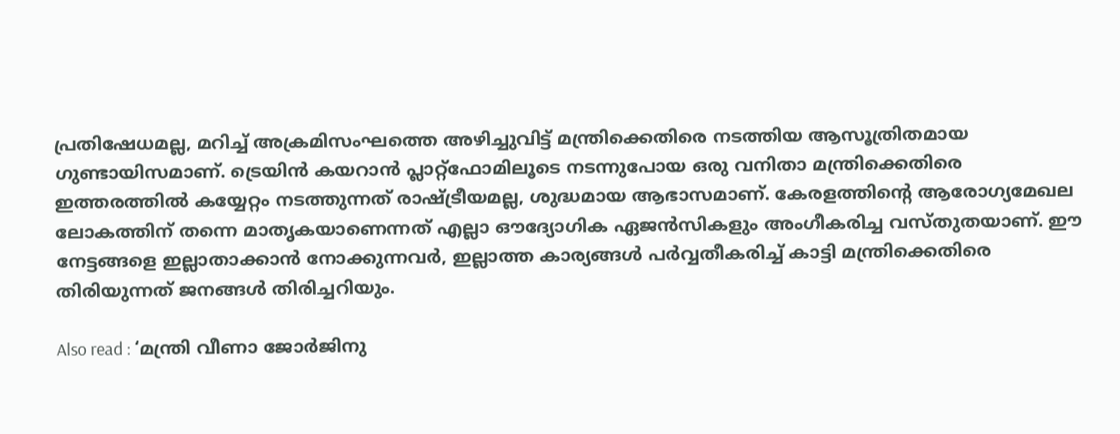പ്രതിഷേധമല്ല, മറിച്ച് അക്രമിസംഘത്തെ അഴിച്ചുവിട്ട് മന്ത്രിക്കെതിരെ നടത്തിയ ആസൂത്രിതമായ ഗുണ്ടായിസമാണ്. ട്രെയിൻ കയറാൻ പ്ലാറ്റ്‌ഫോമിലൂടെ നടന്നുപോയ ഒരു വനിതാ മന്ത്രിക്കെതിരെ ഇത്തരത്തിൽ കയ്യേറ്റം നടത്തുന്നത് രാഷ്ട്രീയമല്ല, ശുദ്ധമായ ആഭാസമാണ്. കേരളത്തിന്റെ ആരോഗ്യമേഖല ലോകത്തിന് തന്നെ മാതൃകയാണെന്നത് എല്ലാ ഔദ്യോഗിക ഏജൻസികളും അംഗീകരിച്ച വസ്തുതയാണ്. ഈ നേട്ടങ്ങളെ ഇല്ലാതാക്കാൻ നോക്കുന്നവർ, ഇല്ലാത്ത കാര്യങ്ങൾ പർവ്വതീകരിച്ച് കാട്ടി മന്ത്രിക്കെതിരെ തിരിയുന്നത് ജനങ്ങൾ തിരിച്ചറിയും.

Also read : ‘മന്ത്രി വീണാ ജോർജിനു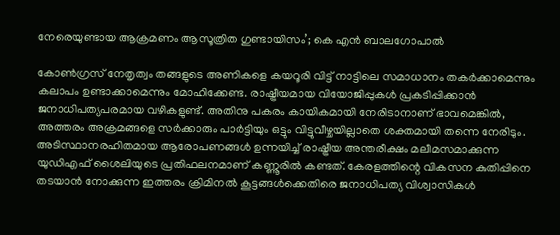നേരെയുണ്ടായ ആക്രമണം ആസൂത്രിത ഗുണ്ടായിസം’; കെ എൻ ബാലഗോപാൽ

കോൺഗ്രസ് നേതൃത്വം തങ്ങളുടെ അണികളെ കയറൂരി വിട്ട് നാട്ടിലെ സമാധാനം തകർക്കാമെന്നും കലാപം ഉണ്ടാക്കാമെന്നും മോഹിക്കേണ്ട. രാഷ്ട്രീയമായ വിയോജിപ്പുകൾ പ്രകടിപ്പിക്കാൻ ജനാധിപത്യപരമായ വഴികളുണ്ട്. അതിനു പകരം കായികമായി നേരിടാനാണ് ഭാവമെങ്കിൽ, അത്തരം അക്രമങ്ങളെ സർക്കാരും പാർട്ടിയും ഒട്ടും വിട്ടുവീഴ്ചയില്ലാതെ ശക്തമായി തന്നെ നേരിടും. അടിസ്ഥാനരഹിതമായ ആരോപണങ്ങൾ ഉന്നയിച്ച് രാഷ്ട്രീയ അന്തരീക്ഷം മലീമസമാക്കുന്ന യുഡിഎഫ് ശൈലിയുടെ പ്രതിഫലനമാണ് കണ്ണൂരിൽ കണ്ടത്. കേരളത്തിന്റെ വികസന കുതിപ്പിനെ തടയാൻ നോക്കുന്ന ഇത്തരം ക്രിമിനൽ കൂട്ടങ്ങൾക്കെതിരെ ജനാധിപത്യ വിശ്വാസികൾ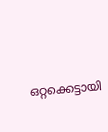ഒറ്റക്കെട്ടായി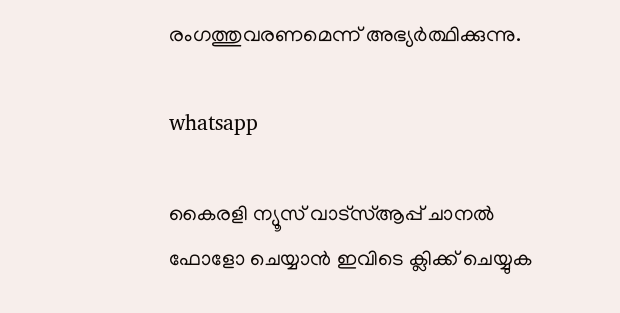രംഗത്തുവരണമെന്ന് അഭ്യർത്ഥിക്കുന്നു.

whatsapp

കൈരളി ന്യൂസ് വാട്‌സ്ആപ്പ് ചാനല്‍ ഫോളോ ചെയ്യാന്‍ ഇവിടെ ക്ലിക്ക് ചെയ്യുക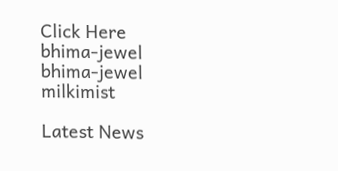Click Here
bhima-jewel
bhima-jewel
milkimist

Latest News